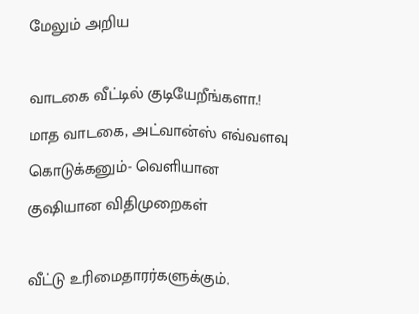மேலும் அறிய

வாடகை வீட்டில் குடியேறீங்களா.! மாத வாடகை, அட்வான்ஸ் எவ்வளவு கொடுக்கனும்- வெளியான குஷியான விதிமுறைகள்

வீட்டு உரிமைதாரர்களுக்கும்.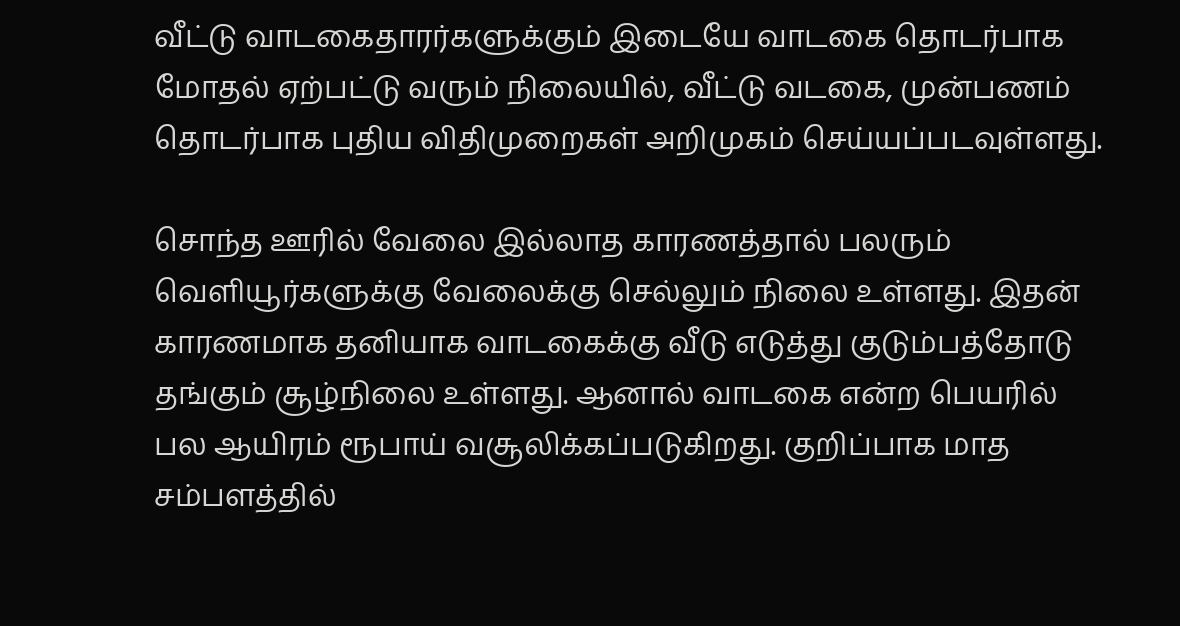வீட்டு வாடகைதாரர்களுக்கும் இடையே வாடகை தொடர்பாக மோதல் ஏற்பட்டு வரும் நிலையில், வீட்டு வடகை, முன்பணம் தொடர்பாக புதிய விதிமுறைகள் அறிமுகம் செய்யப்படவுள்ளது.

சொந்த ஊரில் வேலை இல்லாத காரணத்தால் பலரும் வெளியூர்களுக்கு வேலைக்கு செல்லும் நிலை உள்ளது. இதன் காரணமாக தனியாக வாடகைக்கு வீடு எடுத்து குடும்பத்தோடு தங்கும் சூழ்நிலை உள்ளது. ஆனால் வாடகை என்ற பெயரில் பல ஆயிரம் ரூபாய் வசூலிக்கப்படுகிறது. குறிப்பாக மாத சம்பளத்தில்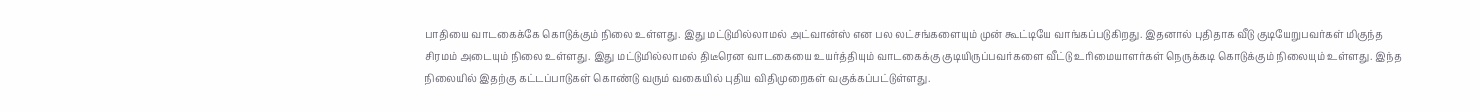பாதியை வாடகைக்கே கொடுக்கும் நிலை உள்ளது. இது மட்டுமில்லாமல் அட்வான்ஸ் என பல லட்சங்களையும் முன் கூட்டியே வாங்கப்படுகிறது. இதனால் புதிதாக வீடு குடியேறுபவர்கள் மிகுந்த சிரமம் அடையும் நிலை உள்ளது. இது மட்டுமில்லாமல் திடீரென வாடகையை உயர்த்தியும் வாடகைக்கு குடியிருப்பவர்களை வீட்டு உரிமையாளர்கள் நெருக்கடி கொடுக்கும் நிலையும் உள்ளது. இந்த நிலையில் இதற்கு கட்டப்பாடுகள் கொண்டு வரும் வகையில் புதிய விதிமுறைகள் வகுக்கப்பட்டுள்ளது.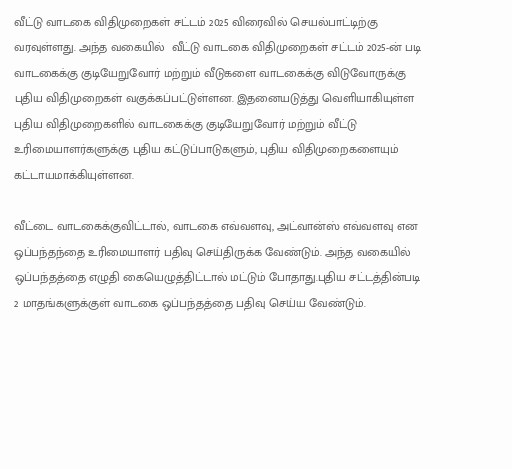வீட்டு வாடகை விதிமுறைகள் சட்டம் 2025 விரைவில் செயல்பாட்டிற்கு வரவுள்ளது. அந்த வகையில்  வீட்டு வாடகை விதிமுறைகள் சட்டம் 2025-ன் படி வாடகைக்கு குடியேறுவோர் மற்றும் வீடுகளை வாடகைக்கு விடுவோருக்கு புதிய விதிமுறைகள் வகுக்கப்பட்டுள்ளன. இதனையடுத்து வெளியாகியுள்ள புதிய விதிமுறைகளில் வாடகைக்கு குடியேறுவோர் மற்றும் வீட்டு உரிமையாளர்களுக்கு புதிய கட்டுப்பாடுகளும், புதிய விதிமுறைகளையும் கட்டாயமாக்கியுள்ளன.

வீட்டை வாடகைக்குவிட்டால், வாடகை எவ்வளவு, அட்வான்ஸ் எவ்வளவு என ஒப்பந்தந்தை உரிமையாளர் பதிவு செய்திருக்க வேண்டும். அந்த வகையில் ஒப்பந்தத்தை எழுதி கையெழுத்திட்டால் மட்டும் போதாது.புதிய சட்டத்தின்படி 2 மாதங்களுக்குள் வாடகை ஒப்பந்தத்தை பதிவு செய்ய வேண்டும்.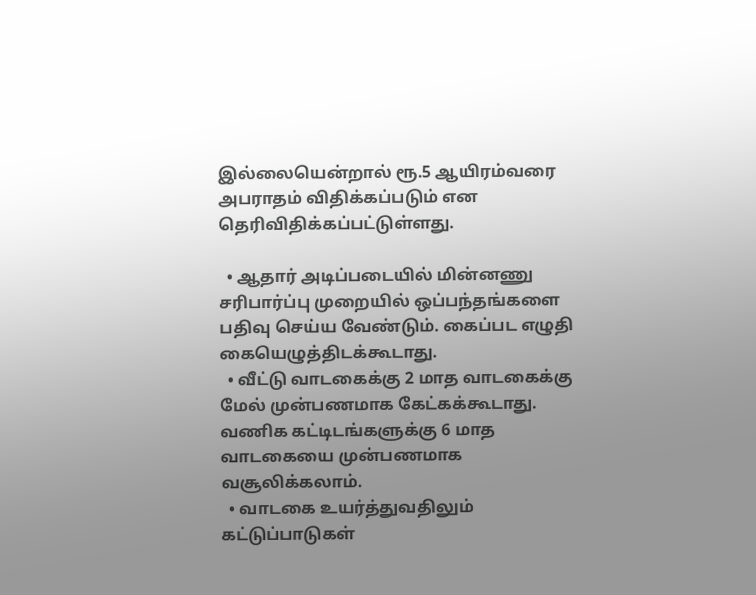இல்லையென்றால் ரூ.5 ஆயிரம்வரை அபராதம் விதிக்கப்படும் என தெரிவிதிக்கப்பட்டுள்ளது.

  • ஆதார் அடிப்படையில் மின்னணு சரிபார்ப்பு முறையில் ஒப்பந்தங்களை பதிவு செய்ய வேண்டும். கைப்பட எழுதி கையெழுத்திடக்கூடாது.
  • வீட்டு வாடகைக்கு 2 மாத வாடகைக்கு மேல் முன்பணமாக கேட்கக்கூடாது. வணிக கட்டிடங்களுக்கு 6 மாத வாடகையை முன்பணமாக வசூலிக்கலாம்.
  • வாடகை உயர்த்துவதிலும் கட்டுப்பாடுகள்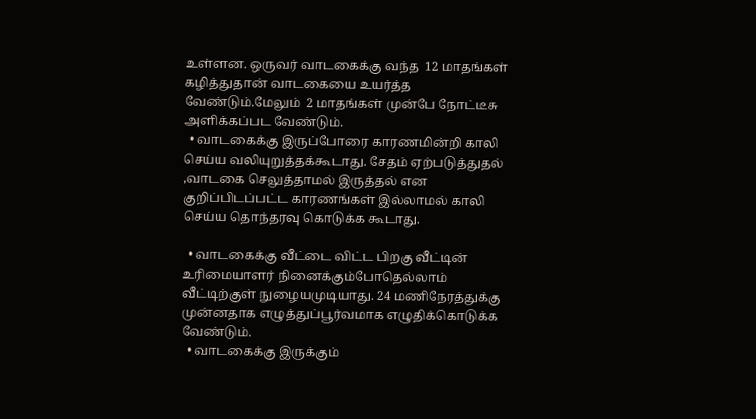உள்ளன. ஒருவர் வாடகைக்கு வந்த  12 மாதங்கள் கழித்துதான் வாடகையை உயர்த்த வேண்டும்.மேலும்  2 மாதங்கள் முன்பே நோட்டீசு அளிக்கப்பட வேண்டும்.
  • வாடகைக்கு இருப்போரை காரணமின்றி காலி செய்ய வலியுறுத்தக்கூடாது. சேதம் ஏற்படுத்துதல் ,வாடகை செலுத்தாமல் இருத்தல் என குறிப்பிடப்பட்ட காரணங்கள் இல்லாமல் காலி செய்ய தொந்தரவு கொடுக்க கூடாது.

  • வாடகைக்கு வீட்டை விட்ட பிறகு வீட்டின் உரிமையாளர் நினைக்கும்போதெல்லாம் வீட்டிற்குள் நுழையமுடியாது. 24 மணிநேரத்துக்கு முன்னதாக எழுத்துப்பூர்வமாக எழுதிக்கொடுக்க வேண்டும்.
  • வாடகைக்கு இருக்கும்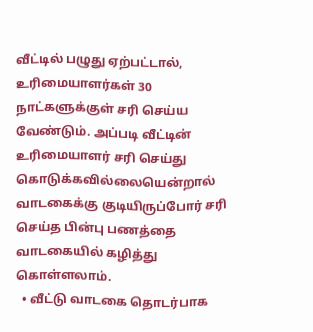வீட்டில் பழுது ஏற்பட்டால், உரிமையாளர்கள் 30 நாட்களுக்குள் சரி செய்ய வேண்டும். அப்படி வீட்டின் உரிமையாளர் சரி செய்து கொடுக்கவில்லையென்றால்  வாடகைக்கு குடியிருப்போர் சரி செய்த பின்பு பணத்தை வாடகையில் கழித்து கொள்ளலாம்.
  • வீட்டு வாடகை தொடர்பாக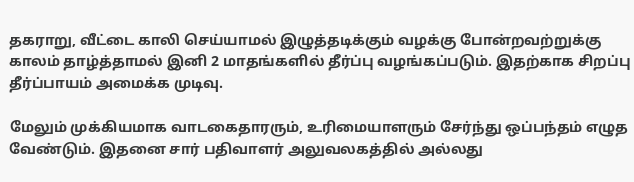தகராறு, வீட்டை காலி செய்யாமல் இழுத்தடிக்கும் வழக்கு போன்றவற்றுக்கு காலம் தாழ்த்தாமல் இனி 2 மாதங்களில் தீர்ப்பு வழங்கப்படும். இதற்காக சிறப்பு தீர்ப்பாயம் அமைக்க முடிவு.

மேலும் முக்கியமாக வாடகைதாரரும், உரிமையாளரும் சேர்ந்து ஒப்பந்தம் எழுத வேண்டும். இதனை சார் பதிவாளர் அலுவலகத்தில் அல்லது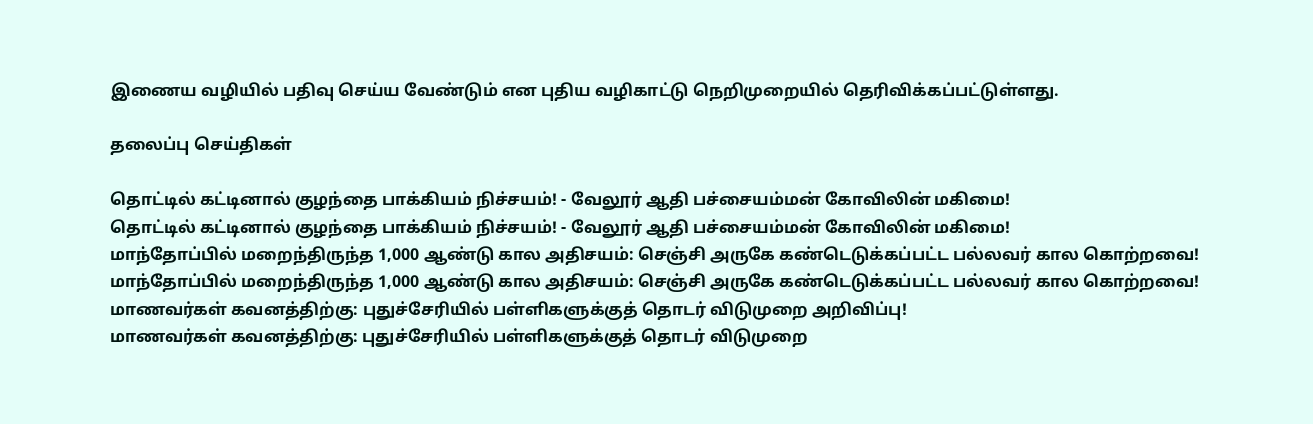இணைய வழியில் பதிவு செய்ய வேண்டும் என புதிய வழிகாட்டு நெறிமுறையில் தெரிவிக்கப்பட்டுள்ளது.

தலைப்பு செய்திகள்

தொட்டில் கட்டினால் குழந்தை பாக்கியம் நிச்சயம்! - வேலூர் ஆதி பச்சையம்மன் கோவிலின் மகிமை!
தொட்டில் கட்டினால் குழந்தை பாக்கியம் நிச்சயம்! - வேலூர் ஆதி பச்சையம்மன் கோவிலின் மகிமை!
மாந்தோப்பில் மறைந்திருந்த 1,000 ஆண்டு கால அதிசயம்: செஞ்சி அருகே கண்டெடுக்கப்பட்ட பல்லவர் கால கொற்றவை!
மாந்தோப்பில் மறைந்திருந்த 1,000 ஆண்டு கால அதிசயம்: செஞ்சி அருகே கண்டெடுக்கப்பட்ட பல்லவர் கால கொற்றவை!
மாணவர்கள் கவனத்திற்கு: புதுச்சேரியில் பள்ளிகளுக்குத் தொடர் விடுமுறை அறிவிப்பு!
மாணவர்கள் கவனத்திற்கு: புதுச்சேரியில் பள்ளிகளுக்குத் தொடர் விடுமுறை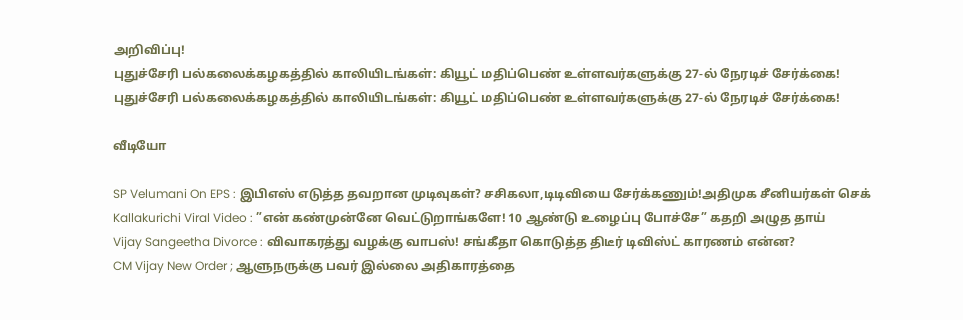அறிவிப்பு!
புதுச்சேரி பல்கலைக்கழகத்தில் காலியிடங்கள்: கியூட் மதிப்பெண் உள்ளவர்களுக்கு 27-ல் நேரடிச் சேர்க்கை!
புதுச்சேரி பல்கலைக்கழகத்தில் காலியிடங்கள்: கியூட் மதிப்பெண் உள்ளவர்களுக்கு 27-ல் நேரடிச் சேர்க்கை!

வீடியோ

SP Velumani On EPS : இபிஎஸ் எடுத்த தவறான முடிவுகள்? சசிகலா,டிடிவியை சேர்க்கணும்!அதிமுக சீனியர்கள் செக்
Kallakurichi Viral Video : ”என் கண்முன்னே வெட்டுறாங்களே! 10 ஆண்டு உழைப்பு போச்சே” கதறி அழுத தாய்
Vijay Sangeetha Divorce : விவாகரத்து வழக்கு வாபஸ்! சங்கீதா கொடுத்த திடீர் டிவிஸ்ட் காரணம் என்ன?
CM Vijay New Order ; ஆளுநருக்கு பவர் இல்லை அதிகாரத்தை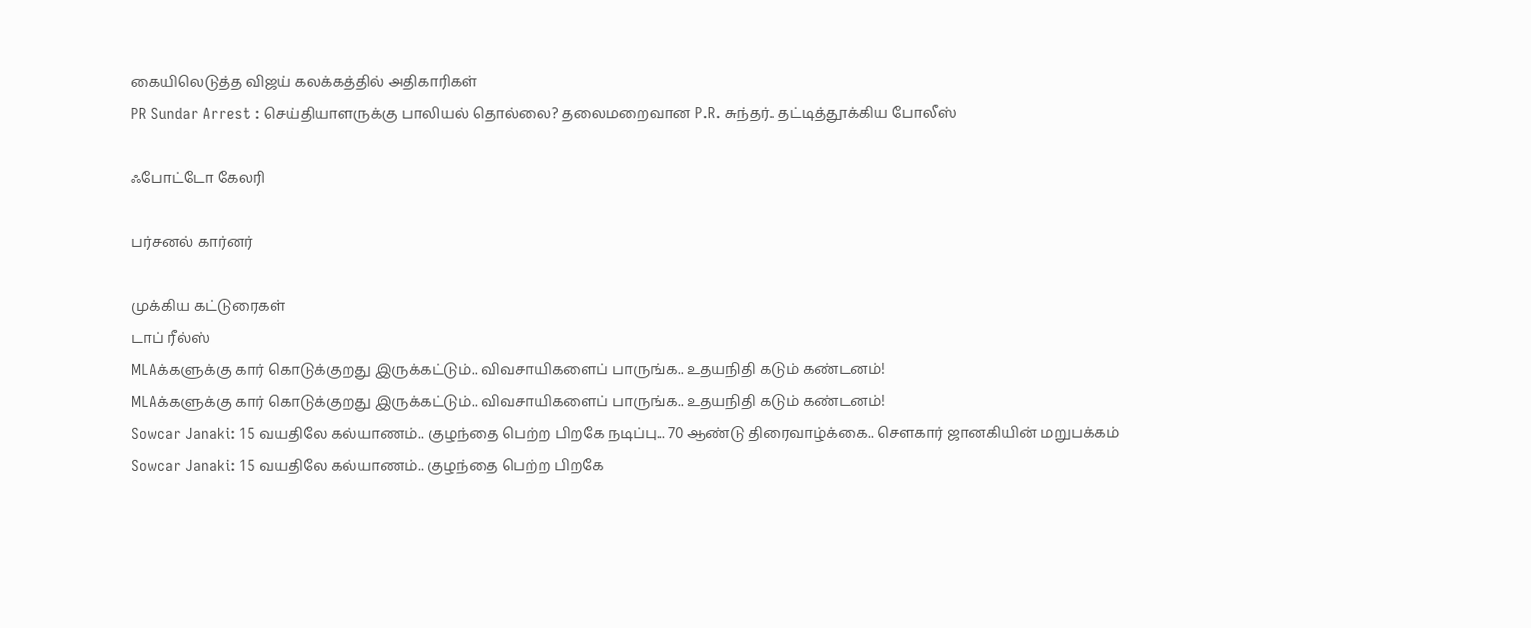கையிலெடுத்த விஜய் கலக்கத்தில் அதிகாரிகள்
PR Sundar Arrest : செய்தியாளருக்கு பாலியல் தொல்லை? தலைமறைவான P.R. சுந்தர்.. தட்டித்தூக்கிய போலீஸ்

ஃபோட்டோ கேலரி

பர்சனல் கார்னர்

முக்கிய கட்டுரைகள்
டாப் ரீல்ஸ்
MLAக்களுக்கு கார் கொடுக்குறது இருக்கட்டும்.. விவசாயிகளைப் பாருங்க.. உதயநிதி கடும் கண்டனம்!
MLAக்களுக்கு கார் கொடுக்குறது இருக்கட்டும்.. விவசாயிகளைப் பாருங்க.. உதயநிதி கடும் கண்டனம்!
Sowcar Janaki: 15 வயதிலே கல்யாணம்.. குழந்தை பெற்ற பிறகே நடிப்பு... 70 ஆண்டு திரைவாழ்க்கை.. செளகார் ஜானகியின் மறுபக்கம்
Sowcar Janaki: 15 வயதிலே கல்யாணம்.. குழந்தை பெற்ற பிறகே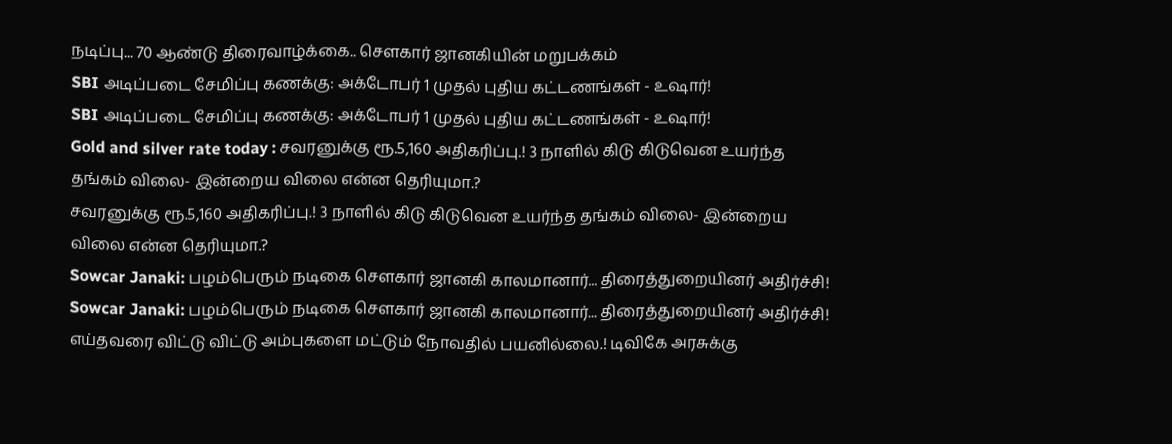நடிப்பு... 70 ஆண்டு திரைவாழ்க்கை.. செளகார் ஜானகியின் மறுபக்கம்
SBI அடிப்படை சேமிப்பு கணக்கு: அக்டோபர் 1 முதல் புதிய கட்டணங்கள் - உஷார்!
SBI அடிப்படை சேமிப்பு கணக்கு: அக்டோபர் 1 முதல் புதிய கட்டணங்கள் - உஷார்!
Gold and silver rate today : சவரனுக்கு ரூ.5,160 அதிகரிப்பு.! 3 நாளில் கிடு கிடுவென உயர்ந்த தங்கம் விலை- இன்றைய விலை என்ன தெரியுமா.?
சவரனுக்கு ரூ.5,160 அதிகரிப்பு.! 3 நாளில் கிடு கிடுவென உயர்ந்த தங்கம் விலை- இன்றைய விலை என்ன தெரியுமா.?
Sowcar Janaki: பழம்பெரும் நடிகை சௌகார் ஜானகி காலமானார்... திரைத்துறையினர் அதிர்ச்சி!
Sowcar Janaki: பழம்பெரும் நடிகை சௌகார் ஜானகி காலமானார்... திரைத்துறையினர் அதிர்ச்சி!
எய்தவரை விட்டு விட்டு அம்புகளை மட்டும் நோவதில் பயனில்லை.! டிவிகே அரசுக்கு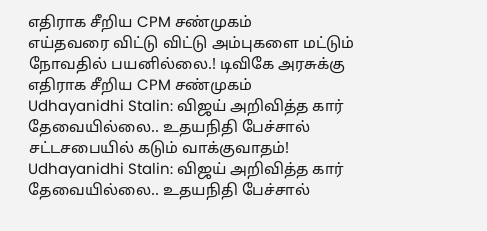எதிராக சீறிய CPM சண்முகம்
எய்தவரை விட்டு விட்டு அம்புகளை மட்டும் நோவதில் பயனில்லை.! டிவிகே அரசுக்கு எதிராக சீறிய CPM சண்முகம்
Udhayanidhi Stalin: விஜய் அறிவித்த கார் தேவையில்லை.. உதயநிதி பேச்சால் சட்டசபையில் கடும் வாக்குவாதம்!
Udhayanidhi Stalin: விஜய் அறிவித்த கார் தேவையில்லை.. உதயநிதி பேச்சால்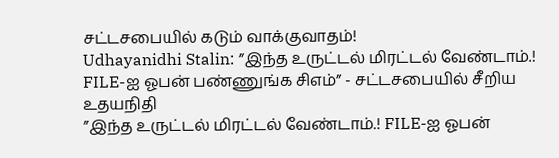சட்டசபையில் கடும் வாக்குவாதம்!
Udhayanidhi Stalin: ”இந்த உருட்டல் மிரட்டல் வேண்டாம்.! FILE-ஐ ஓபன் பண்ணுங்க சிஎம்” - சட்டசபையில் சீறிய உதயநிதி
”இந்த உருட்டல் மிரட்டல் வேண்டாம்.! FILE-ஐ ஓபன்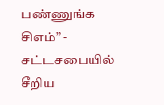பண்ணுங்க சிஎம்” - சட்டசபையில் சீறிய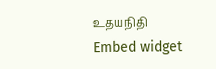உதயநிதி
Embed widget